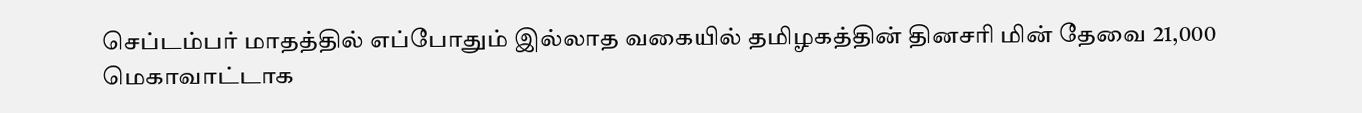செப்டம்பர் மாதத்தில் எப்போதும் இல்லாத வகையில் தமிழகத்தின் தினசரி மின் தேவை 21,000 மெகாவாட்டாக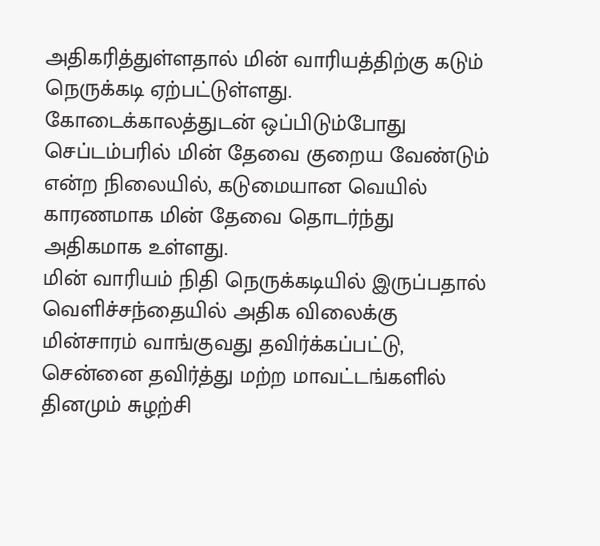அதிகரித்துள்ளதால் மின் வாரியத்திற்கு கடும் நெருக்கடி ஏற்பட்டுள்ளது.
கோடைக்காலத்துடன் ஒப்பிடும்போது செப்டம்பரில் மின் தேவை குறைய வேண்டும் என்ற நிலையில், கடுமையான வெயில் காரணமாக மின் தேவை தொடர்ந்து அதிகமாக உள்ளது.
மின் வாரியம் நிதி நெருக்கடியில் இருப்பதால் வெளிச்சந்தையில் அதிக விலைக்கு மின்சாரம் வாங்குவது தவிர்க்கப்பட்டு, சென்னை தவிர்த்து மற்ற மாவட்டங்களில் தினமும் சுழற்சி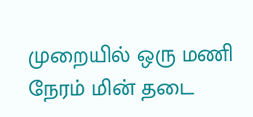முறையில் ஒரு மணி நேரம் மின் தடை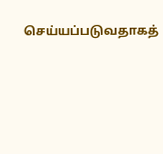செய்யப்படுவதாகத்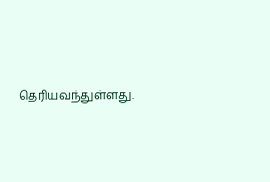தெரியவந்துள்ளது.